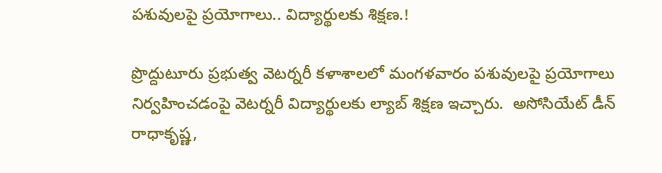పశువులపై ప్రయోగాలు.. విద్యార్థులకు శిక్షణ.!

ప్రొద్దుటూరు ప్రభుత్వ వెటర్నరీ కళాశాలలో మంగళవారం పశువులపై ప్రయోగాలు నిర్వహించడంపై వెటర్నరీ విద్యార్థులకు ల్యాబ్ శిక్షణ ఇచ్చారు.  అసోసియేట్ డీన్ రాధాకృష్ణ,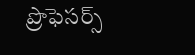ప్రొఫెసర్స్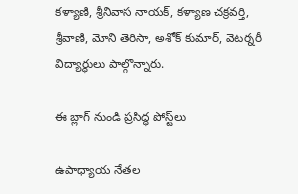కళ్యాణి, శ్రీనివాస నాయక్, కళ్యాణ చక్రవర్తి, శ్రీవాణి, మోని తెరిసా, అశోక్ కుమార్, వెటర్నరీ విద్యార్థులు పాల్గొన్నారు.

ఈ బ్లాగ్ నుండి ప్రసిద్ధ పోస్ట్‌లు

ఉపాధ్యాయ నేతల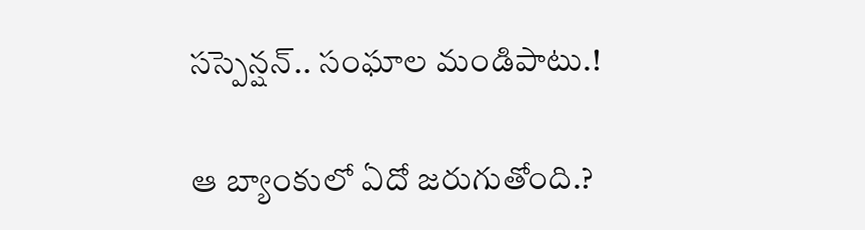సస్పెన్షన్.. సంఘాల మండిపాటు.!

ఆ బ్యాంకులో ఏదో జరుగుతోంది.?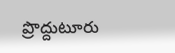ప్రొద్దుటూరు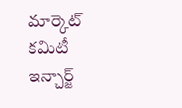మార్కెట్ కమిటీ ఇన్చార్జ్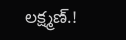లక్ష్మణ్.!